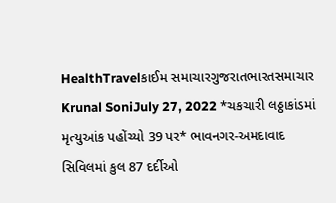HealthTravelકાઈમ સમાચારગુજરાતભારતસમાચાર Krunal SoniJuly 27, 2022 *ચકચારી લઠ્ઠાકાંડમાં મૃત્યુઆંક પહોંચ્યો 39 પર* ભાવનગર-અમદાવાદ સિવિલમાં કુલ 87 દર્દીઓ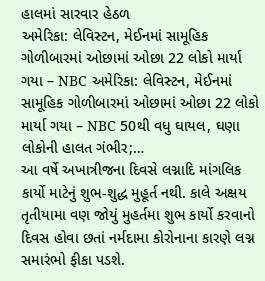હાલમાં સારવાર હેઠળ
અમેરિકા: લેવિસ્ટન, મેઈનમાં સામૂહિક ગોળીબારમાં ઓછામાં ઓછા 22 લોકો માર્યા ગયા – NBC અમેરિકા: લેવિસ્ટન, મેઈનમાં સામૂહિક ગોળીબારમાં ઓછામાં ઓછા 22 લોકો માર્યા ગયા – NBC 50થી વધુ ઘાયલ, ઘણા લોકોની હાલત ગંભીર;…
આ વર્ષે અખાત્રીજના દિવસે લગ્નાદિ માંગલિક કાર્યો માટેનું શુભ-શુદ્ધ મુહૂર્ત નથી. કાલે અક્ષય તૃતીયામા વણ જોયું મુહર્તમા શુભ કાર્યો કરવાનો દિવસ હોવા છતાં નર્મદામા કોરોનાના કારણે લગ્ન સમારંભો ફીકા પડશે.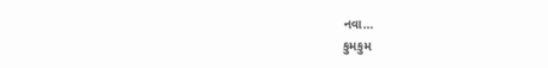નવા…
કુમકુમ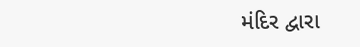મંદિર દ્વારા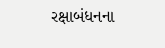રક્ષાબંધનના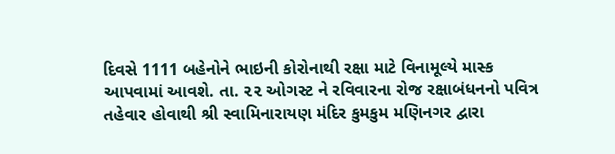દિવસે 1111 બહેનોને ભાઇની કોરોનાથી રક્ષા માટે વિનામૂલ્યે માસ્ક આપવામાં આવશે. તા. ૨૨ ઓગસ્ટ ને રવિવારના રોજ રક્ષાબંધનનો પવિત્ર તહેવાર હોવાથી શ્રી સ્વામિનારાયણ મંદિર કુમકુમ મણિનગર દ્વારા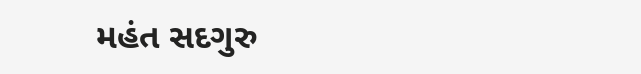મહંત સદગુરુ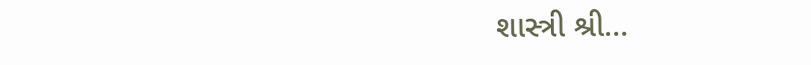શાસ્ત્રી શ્રી…